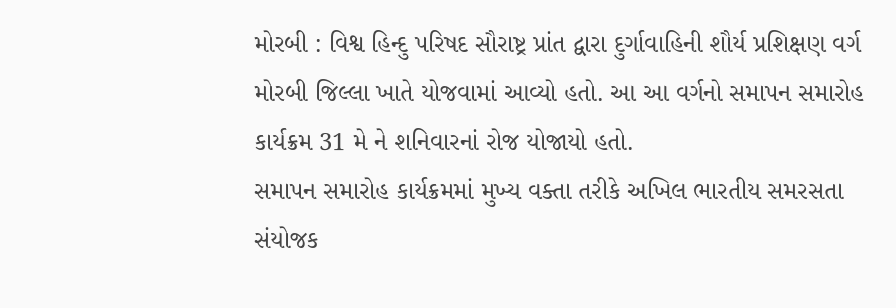મોરબી : વિશ્વ હિન્દુ પરિષદ સૌરાષ્ટ્ર પ્રાંત દ્વારા દુર્ગાવાહિની શૌર્ય પ્રશિક્ષણ વર્ગ મોરબી જિલ્લા ખાતે યોજવામાં આવ્યો હતો. આ આ વર્ગનો સમાપન સમારોહ કાર્યક્રમ 31 મે ને શનિવારનાં રોજ યોજાયો હતો.
સમાપન સમારોહ કાર્યક્રમમાં મુખ્ય વક્તા તરીકે અખિલ ભારતીય સમરસતા સંયોજક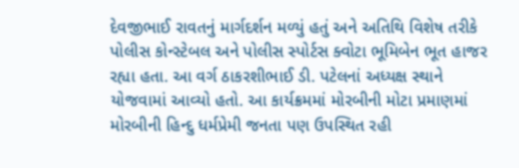દેવજીભાઈ રાવતનું માર્ગદર્શન મળ્યું હતું અને અતિથિ વિશેષ તરીકે પોલીસ કોન્સ્ટેબલ અને પોલીસ સ્પોર્ટસ ક્વોટા ભૂમિબેન ભૂત હાજર રહ્યા હતા. આ વર્ગ ઠાકરશીભાઈ ડી. પટેલનાં અધ્યક્ષ સ્થાને યોજવામાં આવ્યો હતો. આ કાર્યક્રમમાં મોરબીની મોટા પ્રમાણમાં મોરબીની હિન્દુ ધર્મપ્રેમી જનતા પણ ઉપસ્થિત રહી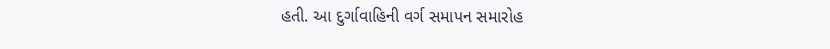હતી. આ દુર્ગાવાહિની વર્ગ સમાપન સમારોહ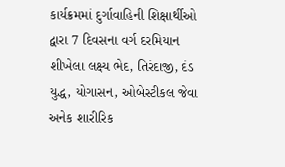કાર્યક્રમમાં દુર્ગાવાહિની શિક્ષાર્થીઓ દ્વારા 7 દિવસના વર્ગ દરમિયાન શીખેલા લક્ષ્ય ભેદ, તિરંદાજી, દંડ યુદ્ધ, યોગાસન, ઓબેસ્ટીકલ જેવા અનેક શારીરિક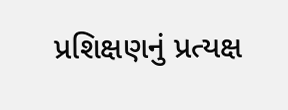પ્રશિક્ષણનું પ્રત્યક્ષ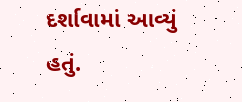દર્શાવામાં આવ્યું હતું.